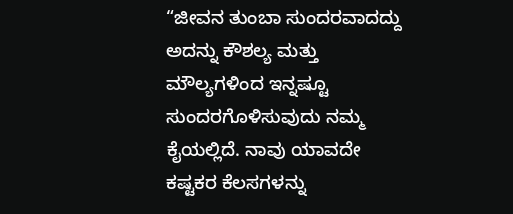“ಜೀವನ ತುಂಬಾ ಸುಂದರವಾದದ್ದು ಅದನ್ನು ಕೌಶಲ್ಯ ಮತ್ತು ಮೌಲ್ಯಗಳಿಂದ ಇನ್ನಷ್ಟೂ ಸುಂದರಗೊಳಿಸುವುದು ನಮ್ಮ ಕೈಯಲ್ಲಿದೆ. ನಾವು ಯಾವದೇ ಕಷ್ಟಕರ ಕೆಲಸಗಳನ್ನು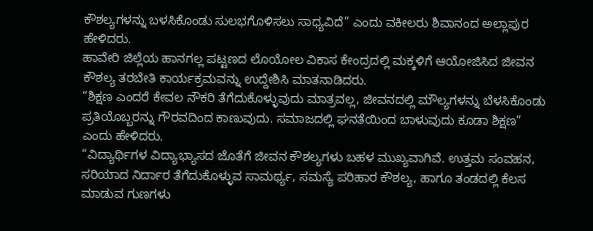ಕೌಶಲ್ಯಗಳನ್ನು ಬಳಸಿಕೊಂಡು ಸುಲಭಗೊಳಿಸಲು ಸಾಧ್ಯವಿದೆ” ಎಂದು ವಕೀಲರು ಶಿವಾನಂದ ಅಲ್ಲಾಪುರ ಹೇಳಿದರು.
ಹಾವೇರಿ ಜಿಲ್ಲೆಯ ಹಾನಗಲ್ಲ ಪಟ್ಟಣದ ಲೊಯೋಲ ವಿಕಾಸ ಕೇಂದ್ರದಲ್ಲಿ ಮಕ್ಕಳಿಗೆ ಆಯೋಜಿಸಿದ ಜೀವನ ಕೌಶಲ್ಯ ತರಬೇತಿ ಕಾರ್ಯಕ್ರಮವನ್ನು ಉದ್ದೇಶಿಸಿ ಮಾತನಾಡಿದರು.
“ಶಿಕ್ಷಣ ಎಂದರೆ ಕೇವಲ ನೌಕರಿ ತೆಗೆದುಕೊಳ್ಳುವುದು ಮಾತ್ರವಲ್ಲ, ಜೀವನದಲ್ಲಿ ಮೌಲ್ಯಗಳನ್ನು ಬೆಳಸಿಕೊಂಡು ಪ್ರತಿಯೊಬ್ಬರನ್ನು ಗೌರವದಿಂದ ಕಾಣುವುದು. ಸಮಾಜದಲ್ಲಿ ಘನತೆಯಿಂದ ಬಾಳುವುದು ಕೂಡಾ ಶಿಕ್ಷಣ” ಎಂದು ಹೇಳಿದರು.
“ವಿದ್ಯಾರ್ಥಿಗಳ ವಿದ್ಯಾಭ್ಯಾಸದ ಜೊತೆಗೆ ಜೀವನ ಕೌಶಲ್ಯಗಳು ಬಹಳ ಮುಖ್ಯವಾಗಿವೆ. ಉತ್ತಮ ಸಂವಹನ, ಸರಿಯಾದ ನಿರ್ದಾರ ತೆಗೆದುಕೊಳ್ಳುವ ಸಾಮರ್ಥ್ಯ, ಸಮಸ್ಯೆ ಪರಿಹಾರ ಕೌಶಲ್ಯ, ಹಾಗೂ ತಂಡದಲ್ಲಿ ಕೆಲಸ ಮಾಡುವ ಗುಣಗಳು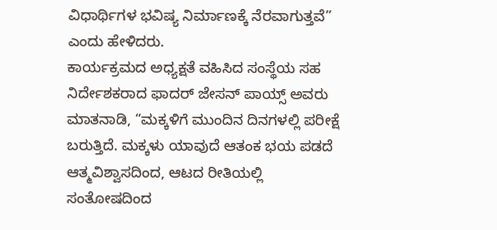ವಿಧಾರ್ಥಿಗಳ ಭವಿಷ್ಯ ನಿರ್ಮಾಣಕ್ಕೆ ನೆರವಾಗುತ್ತವೆ” ಎಂದು ಹೇಳಿದರು.
ಕಾರ್ಯಕ್ರಮದ ಅಧ್ಯಕ್ಷತೆ ವಹಿಸಿದ ಸಂಸ್ಥೆಯ ಸಹ ನಿರ್ದೇಶಕರಾದ ಫಾದರ್ ಜೇಸನ್ ಪಾಯ್ಸ್ ಅವರು ಮಾತನಾಡಿ, “ಮಕ್ಕಳಿಗೆ ಮುಂದಿನ ದಿನಗಳಲ್ಲಿ ಪರೀಕ್ಷೆ ಬರುತ್ತಿದೆ. ಮಕ್ಕಳು ಯಾವುದೆ ಆತಂಕ ಭಯ ಪಡದೆ ಆತ್ಮವಿಶ್ವಾಸದಿಂದ, ಆಟದ ರೀತಿಯಲ್ಲಿ ಸಂತೋಷದಿಂದ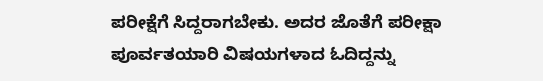ಪರೀಕ್ಷೆಗೆ ಸಿದ್ದರಾಗಬೇಕು. ಅದರ ಜೊತೆಗೆ ಪರೀಕ್ಷಾ ಪೂರ್ವತಯಾರಿ ವಿಷಯಗಳಾದ ಓದಿದ್ದನ್ನು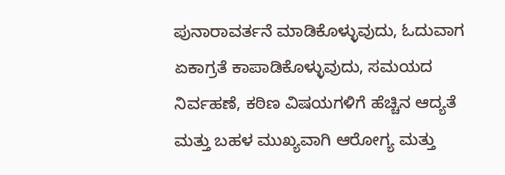ಪುನಾರಾವರ್ತನೆ ಮಾಡಿಕೊಳ್ಳುವುದು, ಓದುವಾಗ ಏಕಾಗ್ರತೆ ಕಾಪಾಡಿಕೊಳ್ಳುವುದು, ಸಮಯದ ನಿರ್ವಹಣೆ, ಕಠಿಣ ವಿಷಯಗಳಿಗೆ ಹೆಚ್ಚಿನ ಆದ್ಯತೆ ಮತ್ತು ಬಹಳ ಮುಖ್ಯವಾಗಿ ಆರೋಗ್ಯ ಮತ್ತು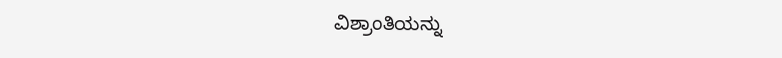ವಿಶ್ರಾಂತಿಯನ್ನು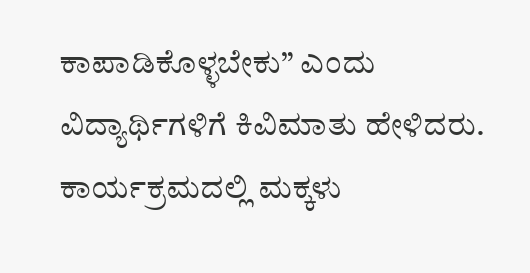ಕಾಪಾಡಿಕೊಳ್ಳಬೇಕು” ಎಂದು ವಿದ್ಯಾರ್ಥಿಗಳಿಗೆ ಕಿವಿಮಾತು ಹೇಳಿದರು.
ಕಾರ್ಯಕ್ರಮದಲ್ಲಿ ಮಕ್ಕಳು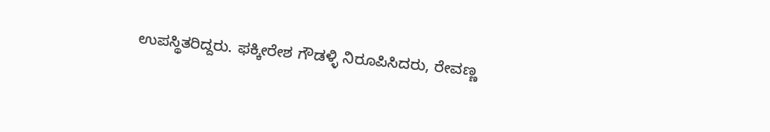ಉಪಸ್ಥಿತರಿದ್ದರು. ಫಕ್ಕೀರೇಶ ಗೌಡಳ್ಳಿ ನಿರೂಪಿಸಿದರು, ರೇವಣ್ಣ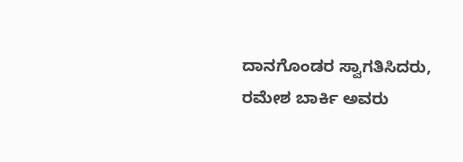ದಾನಗೊಂಡರ ಸ್ವಾಗತಿಸಿದರು, ರಮೇಶ ಬಾರ್ಕಿ ಅವರು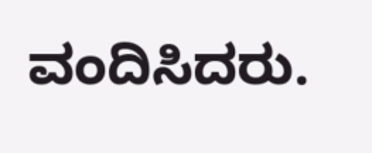ವಂದಿಸಿದರು.